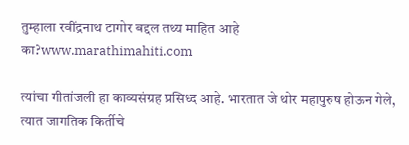तुम्हाला रवींद्रनाथ टागोर बद्दल तथ्य माहित आहे का?www.marathimahiti.com

त्यांचा गीतांजली हा काव्यसंग्रह प्रसिध्द आहे. भारतात जे थोर महापुरुष होऊन गेले, त्यात जागतिक किर्तीचे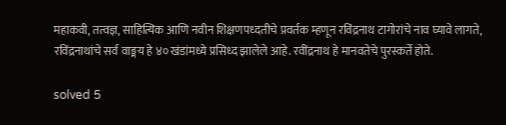महाकवी, तत्वज्ञ, साहित्यिक आणि नवीन शिक्षणपध्दतीचे प्रवर्तक म्हणून रविंद्रनाथ टागोरांचे नाव घ्यावे लागते, रविंद्रनाथांचे सर्व वाङ्मय हे ४० खंडांमध्ये प्रसिध्द झालेले आहे. रवींद्रनाथ हे मानवतेचे पुरस्कर्ते होते.

solved 5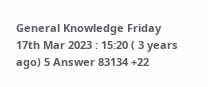General Knowledge Friday 17th Mar 2023 : 15:20 ( 3 years ago) 5 Answer 83134 +22